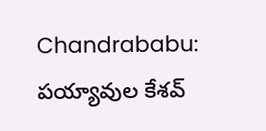Chandrababu: పయ్యావుల కేశవ్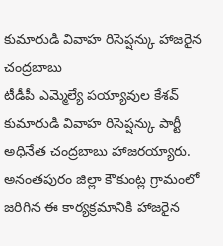కుమారుడి వివాహ రిసెప్షన్కు హాజరైన చంద్రబాబు
టీడీపీ ఎమ్మెల్యే పయ్యావుల కేశవ్ కుమారుడి వివాహ రిసెప్షన్కు పార్టీ అధినేత చంద్రబాబు హాజరయ్యారు. అనంతపురం జిల్లా కౌకుంట్ల గ్రామంలో జరిగిన ఈ కార్యక్రమానికి హాజరైన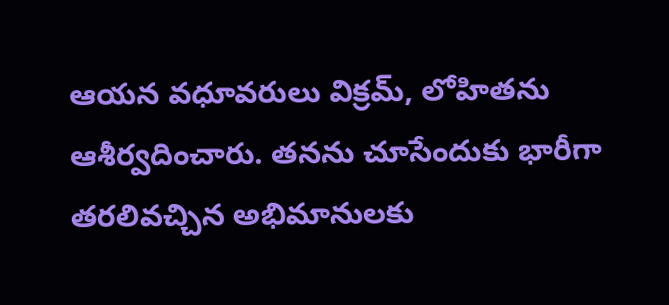ఆయన వధూవరులు విక్రమ్, లోహితను ఆశీర్వదించారు. తనను చూసేందుకు భారీగా తరలివచ్చిన అభిమానులకు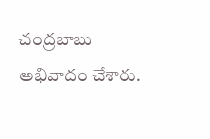చంద్రబాబు అభివాదం చేశారు.